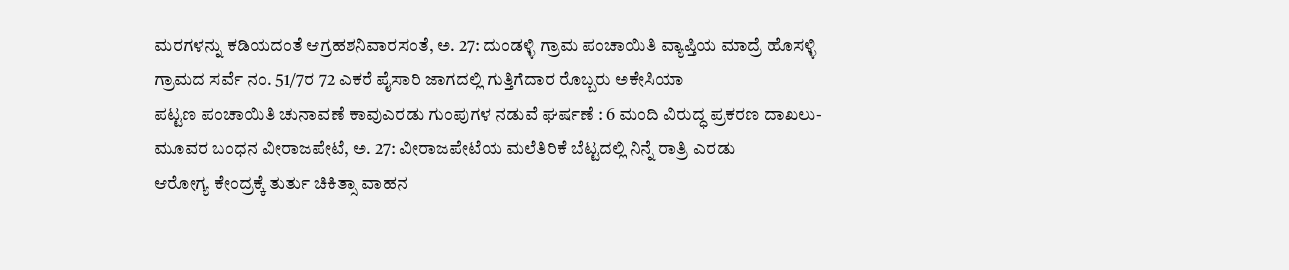ಮರಗಳನ್ನು ಕಡಿಯದಂತೆ ಆಗ್ರಹಶನಿವಾರಸಂತೆ, ಅ. 27: ದುಂಡಳ್ಳಿ ಗ್ರಾಮ ಪಂಚಾಯಿತಿ ವ್ಯಾಪ್ತಿಯ ಮಾದ್ರೆ ಹೊಸಳ್ಳಿ ಗ್ರಾಮದ ಸರ್ವೆ ನಂ. 51/7ರ 72 ಎಕರೆ ಪೈಸಾರಿ ಜಾಗದಲ್ಲಿ ಗುತ್ತಿಗೆದಾರ ರೊಬ್ಬರು ಅಕೇಸಿಯಾ
ಪಟ್ಟಣ ಪಂಚಾಯಿತಿ ಚುನಾವಣೆ ಕಾವುಎರಡು ಗುಂಪುಗಳ ನಡುವೆ ಘರ್ಷಣೆ : 6 ಮಂದಿ ವಿರುದ್ಧ ಪ್ರಕರಣ ದಾಖಲು-ಮೂವರ ಬಂಧನ ವೀರಾಜಪೇಟೆ, ಅ. 27: ವೀರಾಜಪೇಟೆಯ ಮಲೆತಿರಿಕೆ ಬೆಟ್ಟದಲ್ಲಿ ನಿನ್ನೆ ರಾತ್ರಿ ಎರಡು
ಆರೋಗ್ಯ ಕೇಂದ್ರಕ್ಕೆ ತುರ್ತು ಚಿಕಿತ್ಸಾ ವಾಹನ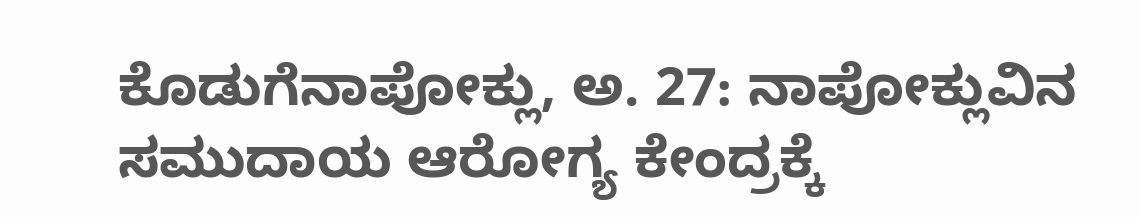ಕೊಡುಗೆನಾಪೋಕ್ಲು, ಅ. 27: ನಾಪೋಕ್ಲುವಿನ ಸಮುದಾಯ ಆರೋಗ್ಯ ಕೇಂದ್ರಕ್ಕೆ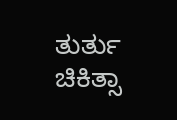ತುರ್ತು ಚಿಕಿತ್ಸಾ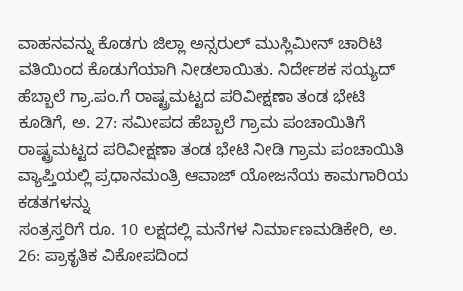ವಾಹನವನ್ನು ಕೊಡಗು ಜಿಲ್ಲಾ ಅನ್ಸರುಲ್ ಮುಸ್ಲಿಮೀನ್ ಚಾರಿಟಿ ವತಿಯಿಂದ ಕೊಡುಗೆಯಾಗಿ ನೀಡಲಾಯಿತು. ನಿರ್ದೇಶಕ ಸಯ್ಯದ್
ಹೆಬ್ಬಾಲೆ ಗ್ರಾ.ಪಂ.ಗೆ ರಾಷ್ಟ್ರಮಟ್ಟದ ಪರಿವೀಕ್ಷಣಾ ತಂಡ ಭೇಟಿ ಕೂಡಿಗೆ, ಅ. 27: ಸಮೀಪದ ಹೆಬ್ಬಾಲೆ ಗ್ರಾಮ ಪಂಚಾಯಿತಿಗೆ ರಾಷ್ಟ್ರಮಟ್ಟದ ಪರಿವೀಕ್ಷಣಾ ತಂಡ ಭೇಟಿ ನೀಡಿ ಗ್ರಾಮ ಪಂಚಾಯಿತಿ ವ್ಯಾಪ್ತಿಯಲ್ಲಿ ಪ್ರಧಾನಮಂತ್ರಿ ಆವಾಜ್ ಯೋಜನೆಯ ಕಾಮಗಾರಿಯ ಕಡತಗಳನ್ನು
ಸಂತ್ರಸ್ತರಿಗೆ ರೂ. 10 ಲಕ್ಷದಲ್ಲಿ ಮನೆಗಳ ನಿರ್ಮಾಣಮಡಿಕೇರಿ, ಅ. 26: ಪ್ರಾಕೃತಿಕ ವಿಕೋಪದಿಂದ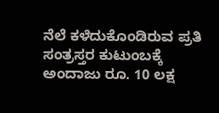ನೆಲೆ ಕಳೆದುಕೊಂಡಿರುವ ಪ್ರತಿ ಸಂತ್ರಸ್ತರ ಕುಟುಂಬಕ್ಕೆ ಅಂದಾಜು ರೂ. 10 ಲಕ್ಷ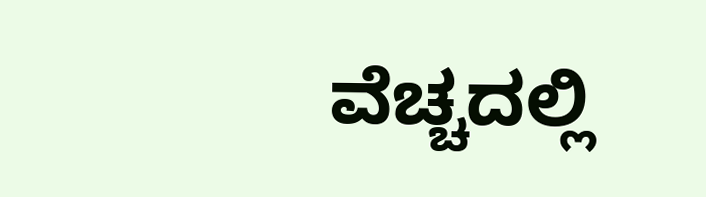ವೆಚ್ಚದಲ್ಲಿ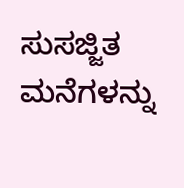ಸುಸಜ್ಜಿತ ಮನೆಗಳನ್ನು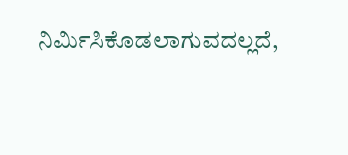ನಿರ್ಮಿಸಿಕೊಡಲಾಗುವದಲ್ಲದೆ,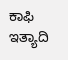ಕಾಫಿ ಇತ್ಯಾದಿ